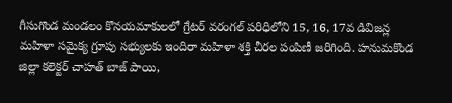గీసుగొండ మండలం కొనయమాకులలో గ్రేటర్ వరంగల్ పరిధిలోని 15, 16, 17వ డివిజన్ల మహిళా సమైక్య గ్రూపు సభ్యులకు ఇందిరా మహిళా శక్తి చీరల పంపిణీ జరిగింది. హనుమకొండ జిల్లా కలెక్టర్ చాహత్ బాజ్ పాయి,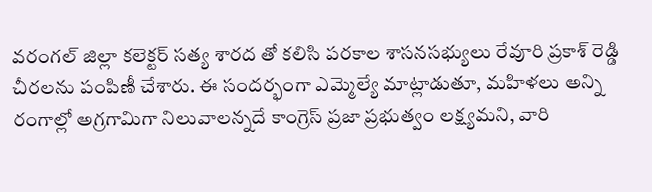వరంగల్ జిల్లా కలెక్టర్ సత్య శారద తో కలిసి పరకాల శాసనసభ్యులు రేవూరి ప్రకాశ్ రెడ్డి చీరలను పంపిణీ చేశారు. ఈ సందర్భంగా ఎమ్మెల్యే మాట్లాడుతూ, మహిళలు అన్ని రంగాల్లో అగ్రగామిగా నిలువాలన్నదే కాంగ్రెస్ ప్రజా ప్రభుత్వం లక్ష్యమని, వారి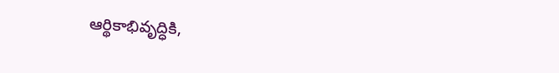ఆర్థికాభివృద్ధికి,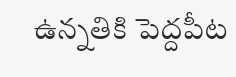ఉన్నతికి పెద్దపీట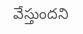వేస్తుందని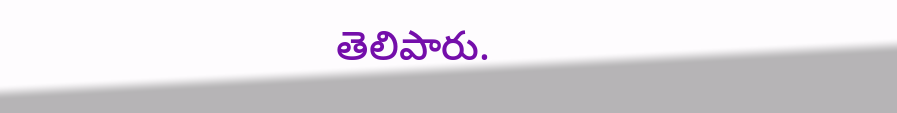తెలిపారు.